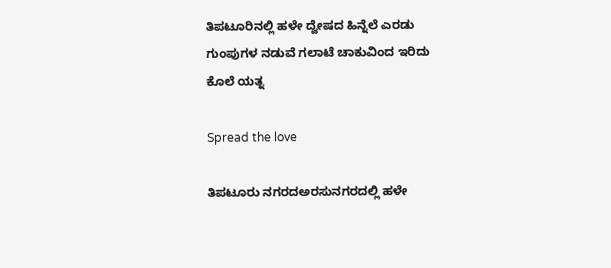ತಿಪಟೂರಿನಲ್ಲಿ ಹಳೇ ದ್ವೇಷದ ಹಿನ್ನೆಲೆ ಎರಡು ಗುಂಪುಗಳ ನಡುವೆ ಗಲಾಟೆ ಚಾಕುವಿಂದ ಇರಿದು ಕೊಲೆ ಯತ್ನ

Spread the love

ತಿಪಟೂರು ನಗರದಅರಸುನಗರದಲ್ಲಿ ಹಳೇ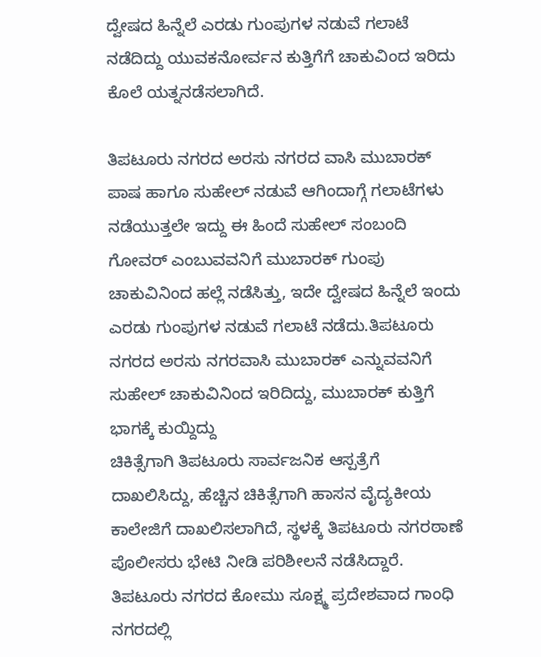ದ್ವೇಷದ ಹಿನ್ನೆಲೆ ಎರಡು ಗುಂಪುಗಳ ನಡುವೆ ಗಲಾಟೆ ನಡೆದಿದ್ದು ಯುವಕನೋರ್ವನ ಕುತ್ತಿಗೆಗೆ ಚಾಕುವಿಂದ ಇರಿದು ಕೊಲೆ ಯತ್ನನಡೆಸಲಾಗಿದೆ.

ತಿಪಟೂರು ನಗರದ ಅರಸು ನಗರದ ವಾಸಿ ಮುಬಾರಕ್ ಪಾಷ ಹಾಗೂ ಸುಹೇಲ್ ನಡುವೆ ಆಗಿಂದಾಗ್ಗೆ ಗಲಾಟೆಗಳು ನಡೆಯುತ್ತಲೇ ಇದ್ದು ಈ ಹಿಂದೆ ಸುಹೇಲ್ ಸಂಬಂದಿ ಗೋವರ್ ಎಂಬುವವನಿಗೆ ಮುಬಾರಕ್ ಗುಂಪು ಚಾಕುವಿನಿಂದ ಹಲ್ಲೆ ನಡೆಸಿತ್ತು, ಇದೇ ದ್ವೇಷದ ಹಿನ್ನೆಲೆ ಇಂದು ಎರಡು ಗುಂಪುಗಳ ನಡುವೆ ಗಲಾಟೆ ನಡೆದು.ತಿಪಟೂರು ನಗರದ ಅರಸು ನಗರವಾಸಿ ಮುಬಾರಕ್ ಎನ್ನುವವನಿಗೆ ಸುಹೇಲ್ ಚಾಕುವಿನಿಂದ ಇರಿದಿದ್ದು, ಮುಬಾರಕ್ ಕುತ್ತಿಗೆ ಭಾಗಕ್ಕೆ ಕುಯ್ದಿದ್ದು
ಚಿಕಿತ್ಸೆಗಾಗಿ ತಿಪಟೂರು ಸಾರ್ವಜನಿಕ ಆಸ್ಪತ್ರೆಗೆ ದಾಖಲಿಸಿದ್ದು, ಹೆಚ್ಚಿನ ಚಿಕಿತ್ಸೆಗಾಗಿ ಹಾಸನ ವೈದ್ಯಕೀಯ ಕಾಲೇಜಿಗೆ ದಾಖಲಿಸಲಾಗಿದೆ, ಸ್ಥಳಕ್ಕೆ ತಿಪಟೂರು ನಗರಠಾಣೆ ಪೊಲೀಸರು ಭೇಟಿ ನೀಡಿ ಪರಿಶೀಲನೆ ನಡೆಸಿದ್ದಾರೆ.
ತಿಪಟೂರು ನಗರದ ಕೋಮು ಸೂಕ್ಷ್ಮ ಪ್ರದೇಶವಾದ ಗಾಂಧಿ ನಗರದಲ್ಲಿ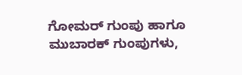ಗೋಮರ್ ಗುಂಪು ಹಾಗೂ ಮುಬಾರಕ್ ಗುಂಪುಗಳು,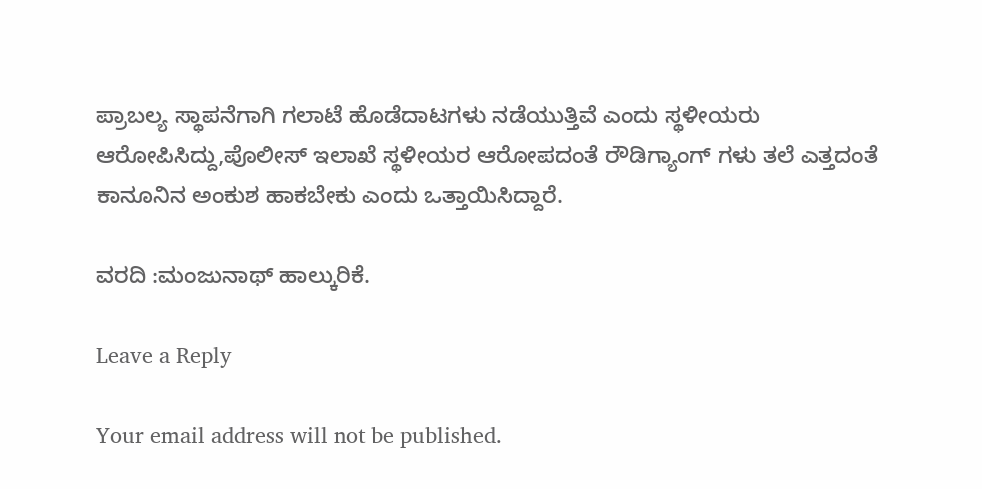ಪ್ರಾಬಲ್ಯ ಸ್ಥಾಪನೆಗಾಗಿ ಗಲಾಟೆ ಹೊಡೆದಾಟಗಳು ನಡೆಯುತ್ತಿವೆ ಎಂದು ಸ್ಥಳೀಯರು ಆರೋಪಿಸಿದ್ದು,ಪೊಲೀಸ್ ಇಲಾಖೆ ಸ್ಥಳೀಯರ ಆರೋಪದಂತೆ ರೌಡಿಗ್ಯಾಂಗ್ ಗಳು ತಲೆ ಎತ್ತದಂತೆ ಕಾನೂನಿನ ಅಂಕುಶ ಹಾಕಬೇಕು ಎಂದು ಒತ್ತಾಯಿಸಿದ್ದಾರೆ.

ವರದಿ :ಮಂಜುನಾಥ್ ಹಾಲ್ಕುರಿಕೆ.

Leave a Reply

Your email address will not be published.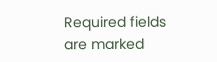Required fields are marked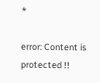*

error: Content is protected !!